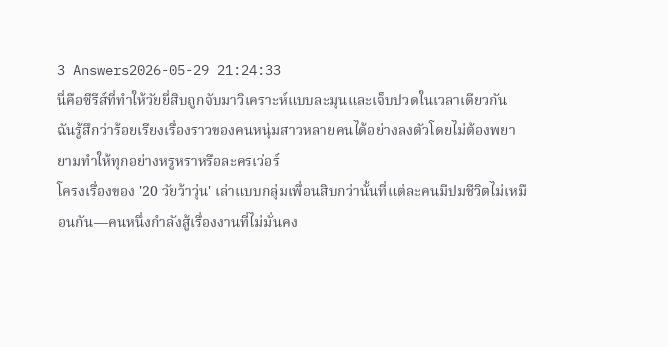3 Answers2026-05-29 21:24:33
นี่คือซีรีส์ที่ทำให้วัยยี่สิบถูกจับมาวิเคราะห์แบบละมุนและเจ็บปวดในเวลาเดียวกัน ฉันรู้สึกว่าร้อยเรียงเรื่องราวของคนหนุ่มสาวหลายคนได้อย่างลงตัวโดยไม่ต้องพยายามทำให้ทุกอย่างหรูหราหรือละครเว่อร์
โครงเรื่องของ '20 วัยว้าวุ่น' เล่าแบบกลุ่มเพื่อนสิบกว่านั้นที่แต่ละคนมีปมชีวิตไม่เหมือนกัน—คนหนึ่งกำลังสู้เรื่องงานที่ไม่มั่นคง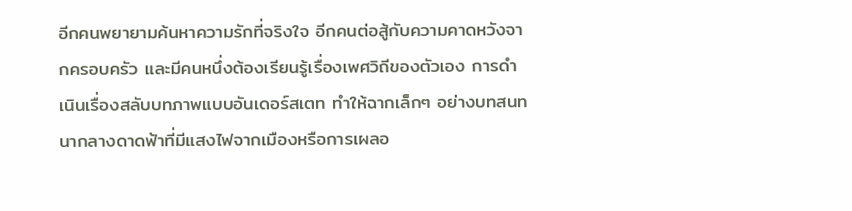อีกคนพยายามค้นหาความรักที่จริงใจ อีกคนต่อสู้กับความคาดหวังจากครอบครัว และมีคนหนึ่งต้องเรียนรู้เรื่องเพศวิถีของตัวเอง การดำเนินเรื่องสลับบทภาพแบบอันเดอร์สเตท ทำให้ฉากเล็กๆ อย่างบทสนทนากลางดาดฟ้าที่มีแสงไฟจากเมืองหรือการเผลอ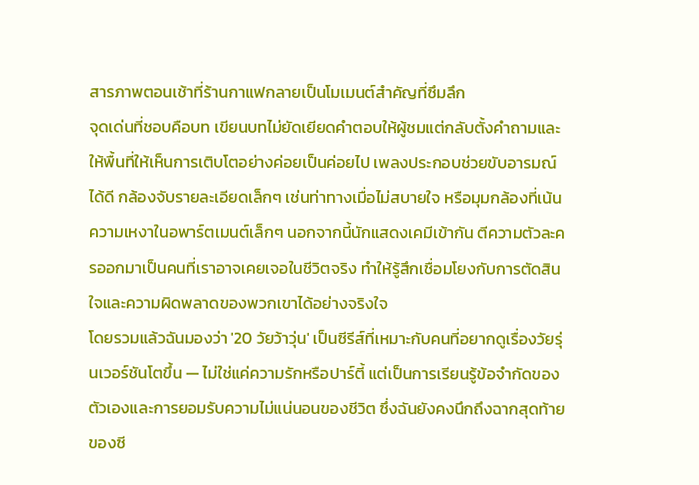สารภาพตอนเช้าที่ร้านกาแฟกลายเป็นโมเมนต์สำคัญที่ซึมลึก
จุดเด่นที่ชอบคือบท เขียนบทไม่ยัดเยียดคำตอบให้ผู้ชมแต่กลับตั้งคำถามและให้พื้นที่ให้เห็นการเติบโตอย่างค่อยเป็นค่อยไป เพลงประกอบช่วยขับอารมณ์ได้ดี กล้องจับรายละเอียดเล็กๆ เช่นท่าทางเมื่อไม่สบายใจ หรือมุมกล้องที่เน้นความเหงาในอพาร์ตเมนต์เล็กๆ นอกจากนี้นักแสดงเคมีเข้ากัน ตีความตัวละครออกมาเป็นคนที่เราอาจเคยเจอในชีวิตจริง ทำให้รู้สึกเชื่อมโยงกับการตัดสินใจและความผิดพลาดของพวกเขาได้อย่างจริงใจ
โดยรวมแล้วฉันมองว่า '20 วัยว้าวุ่น' เป็นซีรีส์ที่เหมาะกับคนที่อยากดูเรื่องวัยรุ่นเวอร์ชันโตขึ้น — ไม่ใช่แค่ความรักหรือปาร์ตี้ แต่เป็นการเรียนรู้ข้อจำกัดของตัวเองและการยอมรับความไม่แน่นอนของชีวิต ซึ่งฉันยังคงนึกถึงฉากสุดท้ายของซี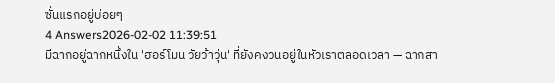ซั่นแรกอยู่บ่อยๆ
4 Answers2026-02-02 11:39:51
มีฉากอยู่ฉากหนึ่งใน 'ฮอร์โมน วัยว้าวุ่น' ที่ยังคงวนอยู่ในหัวเราตลอดเวลา — ฉากสา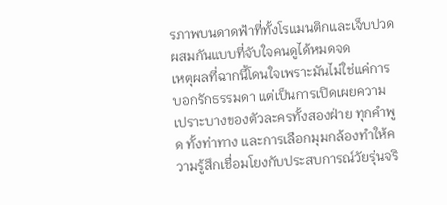รภาพบนดาดฟ้าที่ทั้งโรแมนติกและเจ็บปวดผสมกันแบบที่จับใจคนดูได้หมดจด
เหตุผลที่ฉากนี้โดนใจเพราะมันไม่ใช่แค่การบอกรักธรรมดา แต่เป็นการเปิดเผยความเปราะบางของตัวละครทั้งสองฝ่าย ทุกคำพูด ทั้งท่าทาง และการเลือกมุมกล้องทำให้ความรู้สึกเชื่อมโยงกับประสบการณ์วัยรุ่นจริ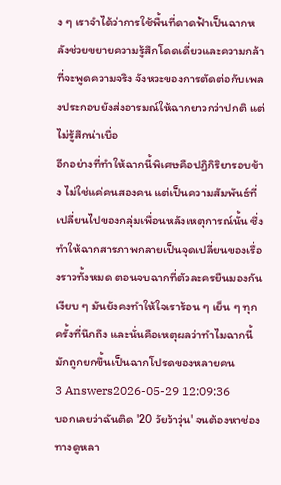ง ๆ เราจำได้ว่าการใช้พื้นที่ดาดฟ้าเป็นฉากหลังช่วยขยายความรู้สึกโดดเดี่ยวและความกล้าที่จะพูดความจริง จังหวะของการตัดต่อกับเพลงประกอบยังส่งอารมณ์ให้ฉากยาวกว่าปกติ แต่ไม่รู้สึกน่าเบื่อ
อีกอย่างที่ทำให้ฉากนี้พิเศษคือปฏิกิริยารอบข้าง ไม่ใช่แค่คนสองคน แต่เป็นความสัมพันธ์ที่เปลี่ยนไปของกลุ่มเพื่อนหลังเหตุการณ์นั้น ซึ่งทำให้ฉากสารภาพกลายเป็นจุดเปลี่ยนของเรื่องราวทั้งหมด ตอนจบฉากที่ตัวละครยืนมองกันเงียบ ๆ มันยังคงทำให้ใจเราร้อน ๆ เย็น ๆ ทุกครั้งที่นึกถึง และนั่นคือเหตุผลว่าทำไมฉากนี้มักถูกยกขึ้นเป็นฉากโปรดของหลายคน
3 Answers2026-05-29 12:09:36
บอกเลยว่าฉันติด '20 วัยว้าวุ่น' จนต้องหาช่องทางดูหลา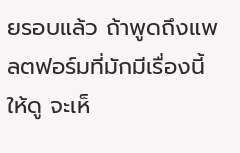ยรอบแล้ว ถ้าพูดถึงแพลตฟอร์มที่มักมีเรื่องนี้ให้ดู จะเห็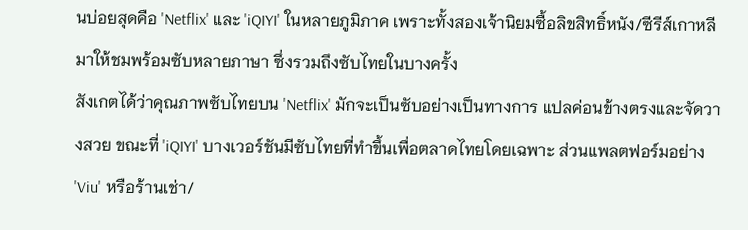นบ่อยสุดคือ 'Netflix' และ 'iQIYI' ในหลายภูมิภาค เพราะทั้งสองเจ้านิยมซื้อลิขสิทธิ์หนัง/ซีรีส์เกาหลีมาให้ชมพร้อมซับหลายภาษา ซึ่งรวมถึงซับไทยในบางครั้ง
สังเกตได้ว่าคุณภาพซับไทยบน 'Netflix' มักจะเป็นซับอย่างเป็นทางการ แปลค่อนข้างตรงและจัดวางสวย ขณะที่ 'iQIYI' บางเวอร์ชันมีซับไทยที่ทำขึ้นเพื่อตลาดไทยโดยเฉพาะ ส่วนแพลตฟอร์มอย่าง 'Viu' หรือร้านเช่า/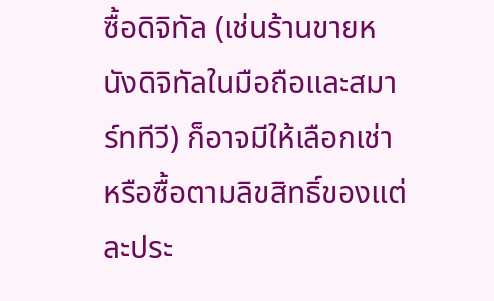ซื้อดิจิทัล (เช่นร้านขายหนังดิจิทัลในมือถือและสมาร์ททีวี) ก็อาจมีให้เลือกเช่าหรือซื้อตามลิขสิทธิ์ของแต่ละประ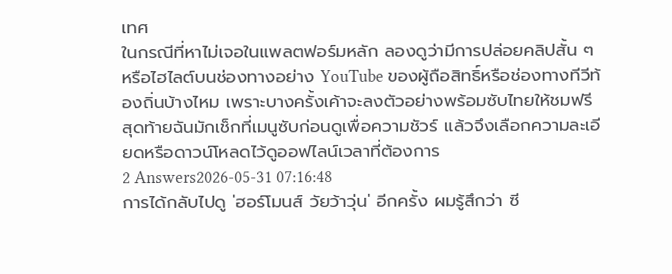เทศ
ในกรณีที่หาไม่เจอในแพลตฟอร์มหลัก ลองดูว่ามีการปล่อยคลิปสั้น ๆ หรือไฮไลต์บนช่องทางอย่าง YouTube ของผู้ถือสิทธิ์หรือช่องทางทีวีท้องถิ่นบ้างไหม เพราะบางครั้งเค้าจะลงตัวอย่างพร้อมซับไทยให้ชมฟรี สุดท้ายฉันมักเช็กที่เมนูซับก่อนดูเพื่อความชัวร์ แล้วจึงเลือกความละเอียดหรือดาวน์โหลดไว้ดูออฟไลน์เวลาที่ต้องการ
2 Answers2026-05-31 07:16:48
การได้กลับไปดู 'ฮอร์โมนส์ วัยว้าวุ่น' อีกครั้ง ผมรู้สึกว่า ซี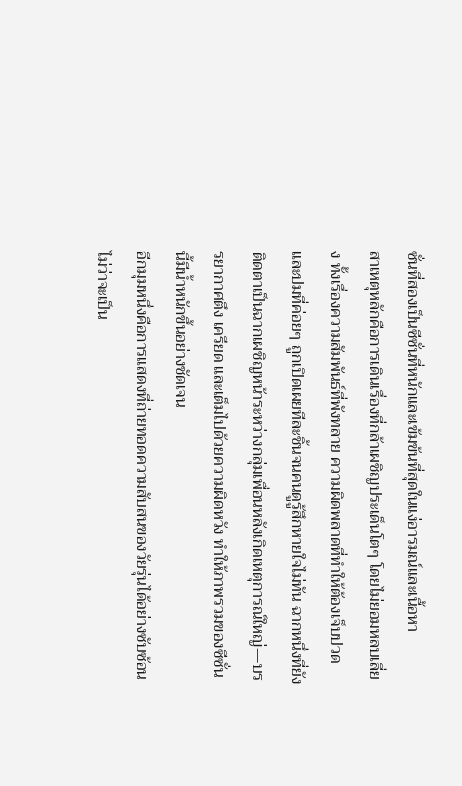ซั่นที่สองเป็นซีซั่นที่หนักและเข้มข้นที่สุดในแง่อารมณ์และเนื้อหา
สาเหตุหลักคือการเดินเรื่องที่กล้าเผชิญประเด็นโตๆ โดยไม่ยอมหลบเลี่ยง ทั้งเรื่องความสัมพันธ์ที่พังทลาย ความผิดพลาดที่ทำให้ต้องเจ็บปวด และปมที่ค่อยๆ ถูกเปิดเผยทีละชิ้นจนคนดูรู้สึกหายใจไม่ทัน ฉากหนึ่งที่ยังติดตาเป็นฉากเผชิญหน้าระหว่างกลุ่มเพื่อนหลังเกิดเหตุการณ์ใหญ่—บรรยากาศตึง เครียด และเต็มไปด้วยความผิดหวัง ทำให้ภาพรวมของซีซั่นนี้มีน้ำหนักขึ้นอย่างชัดเจน
อีกมุมหนึ่งคือการแสดงที่ถ่ายทอดความสับสนของวัยรุ่นได้อย่างซับซ้อน ไม่ว่าจะเป็น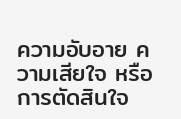ความอับอาย ความเสียใจ หรือการตัดสินใจ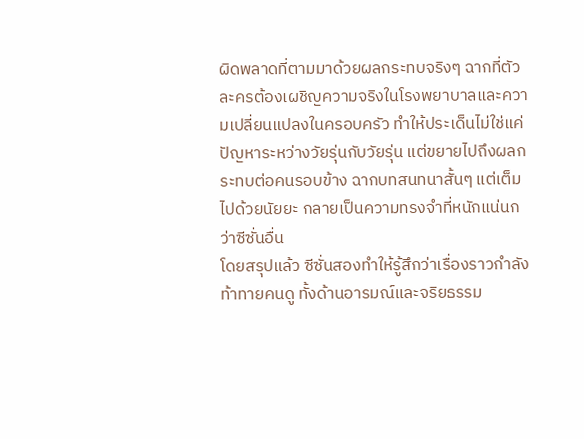ผิดพลาดที่ตามมาด้วยผลกระทบจริงๆ ฉากที่ตัวละครต้องเผชิญความจริงในโรงพยาบาลและความเปลี่ยนแปลงในครอบครัว ทำให้ประเด็นไม่ใช่แค่ปัญหาระหว่างวัยรุ่นกับวัยรุ่น แต่ขยายไปถึงผลกระทบต่อคนรอบข้าง ฉากบทสนทนาสั้นๆ แต่เต็มไปด้วยนัยยะ กลายเป็นความทรงจำที่หนักแน่นกว่าซีซั่นอื่น
โดยสรุปแล้ว ซีซั่นสองทำให้รู้สึกว่าเรื่องราวกำลังท้าทายคนดู ทั้งด้านอารมณ์และจริยธรรม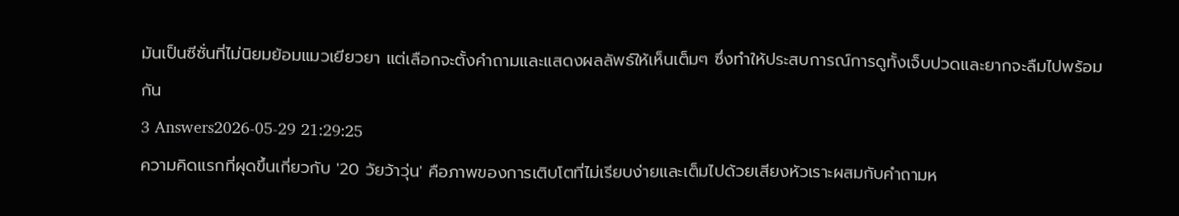มันเป็นซีซั่นที่ไม่นิยมย้อมแมวเยียวยา แต่เลือกจะตั้งคำถามและแสดงผลลัพธ์ให้เห็นเต็มๆ ซึ่งทำให้ประสบการณ์การดูทั้งเจ็บปวดและยากจะลืมไปพร้อมกัน
3 Answers2026-05-29 21:29:25
ความคิดแรกที่ผุดขึ้นเกี่ยวกับ '20 วัยว้าวุ่น' คือภาพของการเติบโตที่ไม่เรียบง่ายและเต็มไปด้วยเสียงหัวเราะผสมกับคำถามห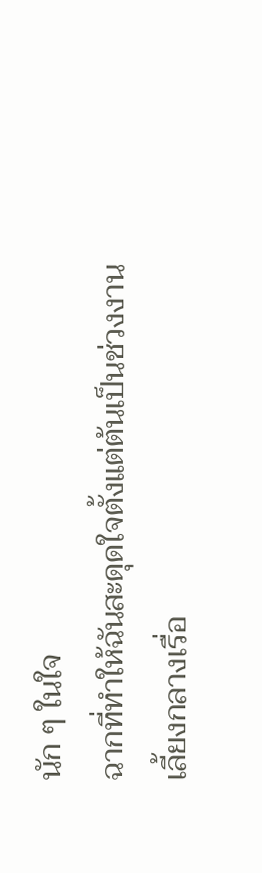นัก ๆ ในใจ
ฉากที่ทำให้ฉันสะดุดใจตั้งแต่ต้นเป็นช่วงงานเลี้ยงกลางเรื่อ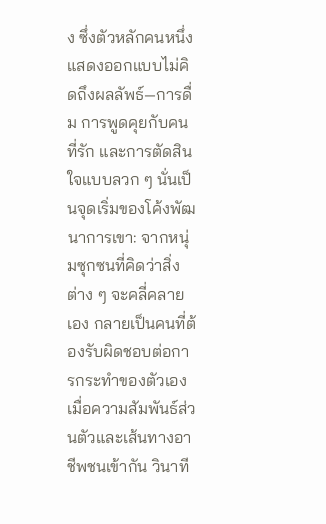ง ซึ่งตัวหลักคนหนึ่งแสดงออกแบบไม่คิดถึงผลลัพธ์—การดื่ม การพูดคุยกับคนที่รัก และการตัดสินใจแบบลวก ๆ นั่นเป็นจุดเริ่มของโค้งพัฒนาการเขา: จากหนุ่มซุกซนที่คิดว่าสิ่งต่าง ๆ จะคลี่คลายเอง กลายเป็นคนที่ต้องรับผิดชอบต่อการกระทำของตัวเอง เมื่อความสัมพันธ์ส่วนตัวและเส้นทางอาชีพชนเข้ากัน วินาที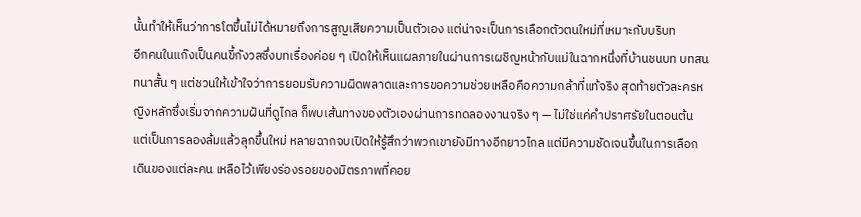นั้นทำให้เห็นว่าการโตขึ้นไม่ได้หมายถึงการสูญเสียความเป็นตัวเอง แต่น่าจะเป็นการเลือกตัวตนใหม่ที่เหมาะกับบริบท
อีกคนในแก๊งเป็นคนขี้กังวลซึ่งบทเรื่องค่อย ๆ เปิดให้เห็นแผลภายในผ่านการเผชิญหน้ากับแม่ในฉากหนึ่งที่บ้านชนบท บทสนทนาสั้น ๆ แต่ชวนให้เข้าใจว่าการยอมรับความผิดพลาดและการขอความช่วยเหลือคือความกล้าที่แท้จริง สุดท้ายตัวละครหญิงหลักซึ่งเริ่มจากความฝันที่ดูไกล ก็พบเส้นทางของตัวเองผ่านการทดลองงานจริง ๆ — ไม่ใช่แค่คำปราศรัยในตอนต้น แต่เป็นการลองล้มแล้วลุกขึ้นใหม่ หลายฉากจบเปิดให้รู้สึกว่าพวกเขายังมีทางอีกยาวไกล แต่มีความชัดเจนขึ้นในการเลือกเดินของแต่ละคน เหลือไว้เพียงร่องรอยของมิตรภาพที่คอย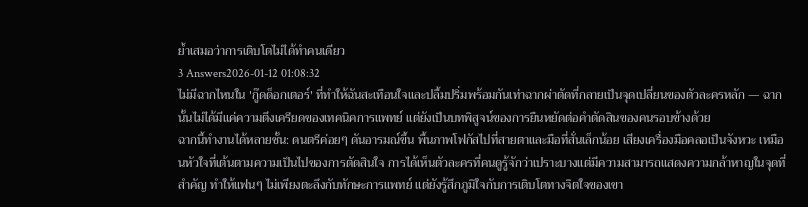ย้ำเสมอว่าการเติบโตไม่ได้ทำคนเดียว
3 Answers2026-01-12 01:08:32
ไม่มีฉากไหนใน 'กู๊ดด็อกเตอร์' ที่ทำให้ฉันสะเทือนใจและปลื้มปริ่มพร้อมกันเท่าฉากผ่าตัดที่กลายเป็นจุดเปลี่ยนของตัวละครหลัก — ฉากนั้นไม่ได้มีแค่ความตึงเครียดของเทคนิคการแพทย์ แต่ยังเป็นบทพิสูจน์ของการยืนหยัดต่อคำตัดสินของคนรอบข้างด้วย
ฉากนี้ทำงานได้หลายชั้น: ดนตรีค่อยๆ ดันอารมณ์ขึ้น พื้นภาพโฟกัสไปที่สายตาและมือที่สั่นเล็กน้อย เสียงเครื่องมือคลอเป็นจังหวะ เหมือนหัวใจที่เต้นตามความเป็นไปของการตัดสินใจ การได้เห็นตัวละครที่คนดูรู้จักว่าเปราะบางแต่มีความสามารถแสดงความกล้าหาญในจุดที่สำคัญ ทำให้แฟนๆ ไม่เพียงตะลึงกับทักษะการแพทย์ แต่ยังรู้สึกภูมิใจกับการเติบโตทางจิตใจของเขา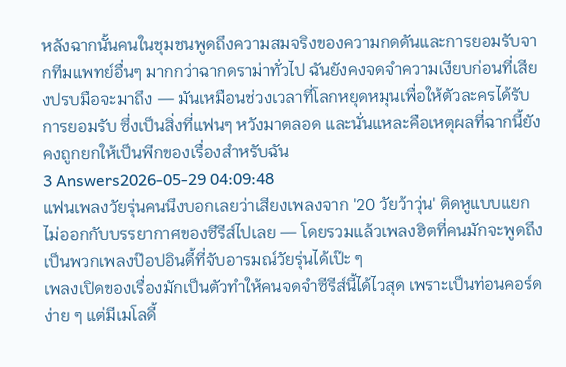หลังฉากนั้นคนในชุมชนพูดถึงความสมจริงของความกดดันและการยอมรับจากทีมแพทย์อื่นๆ มากกว่าฉากดราม่าทั่วไป ฉันยังคงจดจำความเงียบก่อนที่เสียงปรบมือจะมาถึง — มันเหมือนช่วงเวลาที่โลกหยุดหมุนเพื่อให้ตัวละครได้รับการยอมรับ ซึ่งเป็นสิ่งที่แฟนๆ หวังมาตลอด และนั่นแหละคือเหตุผลที่ฉากนี้ยังคงถูกยกให้เป็นพีกของเรื่องสำหรับฉัน
3 Answers2026-05-29 04:09:48
แฟนเพลงวัยรุ่นคนนึงบอกเลยว่าเสียงเพลงจาก '20 วัยว้าวุ่น' ติดหูแบบแยกไม่ออกกับบรรยากาศของซีรีส์ไปเลย — โดยรวมแล้วเพลงฮิตที่คนมักจะพูดถึงเป็นพวกเพลงป๊อปอินดี้ที่จับอารมณ์วัยรุ่นได้เป๊ะ ๆ
เพลงเปิดของเรื่องมักเป็นตัวทำให้คนจดจำซีรีส์นี้ได้ไวสุด เพราะเป็นท่อนคอร์ดง่าย ๆ แต่มีเมโลดี้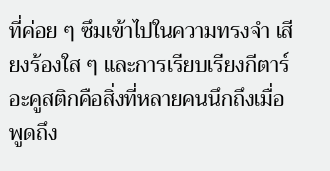ที่ค่อย ๆ ซึมเข้าไปในความทรงจำ เสียงร้องใส ๆ และการเรียบเรียงกีตาร์อะคูสติกคือสิ่งที่หลายคนนึกถึงเมื่อพูดถึง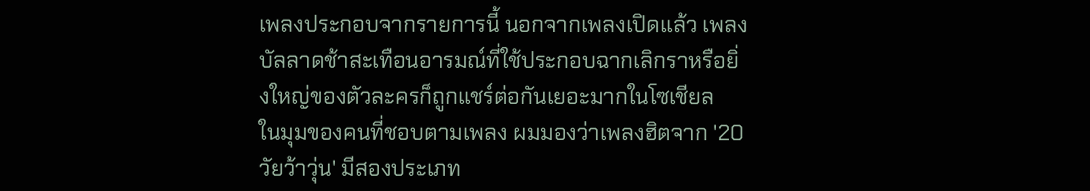เพลงประกอบจากรายการนี้ นอกจากเพลงเปิดแล้ว เพลงบัลลาดช้าสะเทือนอารมณ์ที่ใช้ประกอบฉากเลิกราหรือยิ่งใหญ่ของตัวละครก็ถูกแชร์ต่อกันเยอะมากในโซเชียล
ในมุมของคนที่ชอบตามเพลง ผมมองว่าเพลงฮิตจาก '20 วัยว้าวุ่น' มีสองประเภท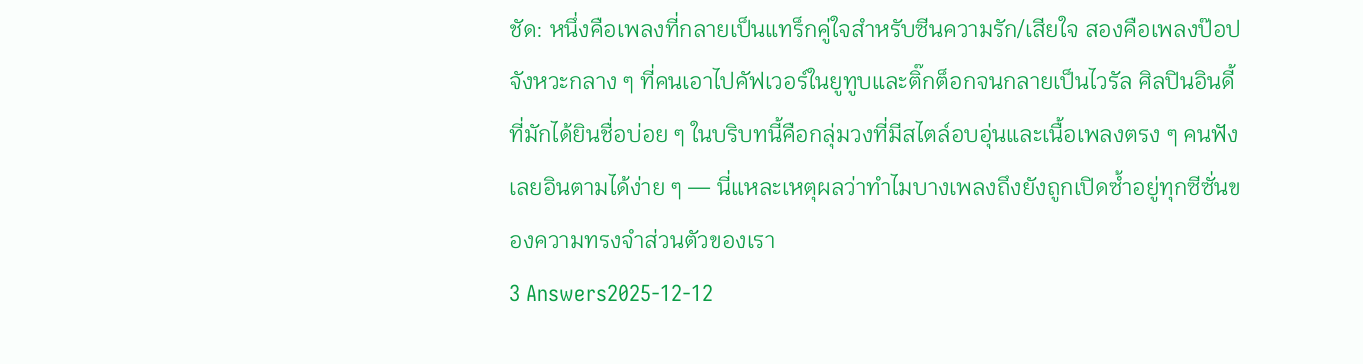ชัด: หนึ่งคือเพลงที่กลายเป็นแทร็กคู่ใจสำหรับซีนความรัก/เสียใจ สองคือเพลงป๊อปจังหวะกลาง ๆ ที่คนเอาไปคัฟเวอร์ในยูทูบและติ๊กต็อกจนกลายเป็นไวรัล ศิลปินอินดี้ที่มักได้ยินชื่อบ่อย ๆ ในบริบทนี้คือกลุ่มวงที่มีสไตล์อบอุ่นและเนื้อเพลงตรง ๆ คนฟังเลยอินตามได้ง่าย ๆ — นี่แหละเหตุผลว่าทำไมบางเพลงถึงยังถูกเปิดซ้ำอยู่ทุกซีซั่นของความทรงจำส่วนตัวของเรา
3 Answers2025-12-12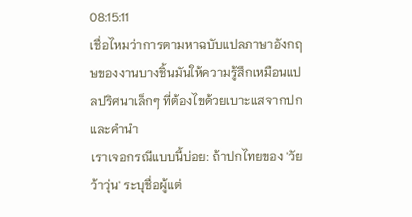08:15:11
เชื่อไหมว่าการตามหาฉบับแปลภาษาอังกฤษของงานบางชิ้นมันให้ความรู้สึกเหมือนแปลปริศนาเล็กๆ ที่ต้องไขด้วยเบาะแสจากปกและคำนำ
เราเจอกรณีแบบนี้บ่อย: ถ้าปกไทยของ 'วัยว้าวุ่น' ระบุชื่อผู้แต่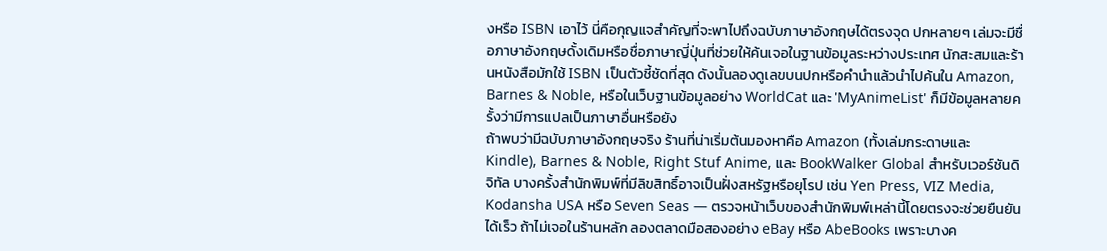งหรือ ISBN เอาไว้ นี่คือกุญแจสำคัญที่จะพาไปถึงฉบับภาษาอังกฤษได้ตรงจุด ปกหลายๆ เล่มจะมีชื่อภาษาอังกฤษดั้งเดิมหรือชื่อภาษาญี่ปุ่นที่ช่วยให้ค้นเจอในฐานข้อมูลระหว่างประเทศ นักสะสมและร้านหนังสือมักใช้ ISBN เป็นตัวชี้ชัดที่สุด ดังนั้นลองดูเลขบนปกหรือคำนำแล้วนำไปค้นใน Amazon, Barnes & Noble, หรือในเว็บฐานข้อมูลอย่าง WorldCat และ 'MyAnimeList' ก็มีข้อมูลหลายครั้งว่ามีการแปลเป็นภาษาอื่นหรือยัง
ถ้าพบว่ามีฉบับภาษาอังกฤษจริง ร้านที่น่าเริ่มต้นมองหาคือ Amazon (ทั้งเล่มกระดาษและ Kindle), Barnes & Noble, Right Stuf Anime, และ BookWalker Global สำหรับเวอร์ชันดิจิทัล บางครั้งสำนักพิมพ์ที่มีลิขสิทธิ์อาจเป็นฝั่งสหรัฐหรือยุโรป เช่น Yen Press, VIZ Media, Kodansha USA หรือ Seven Seas — ตรวจหน้าเว็บของสำนักพิมพ์เหล่านี้โดยตรงจะช่วยยืนยันได้เร็ว ถ้าไม่เจอในร้านหลัก ลองตลาดมือสองอย่าง eBay หรือ AbeBooks เพราะบางค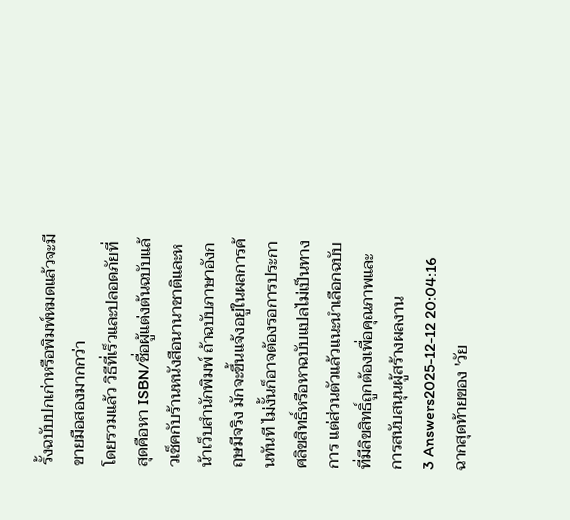รั้งฉบับปกเก่าหรือพิมพ์หมดแล้วจะมีขายมือสองมากกว่า
โดยรวมแล้ว วิธีที่เร็วและปลอดภัยที่สุดคือหา ISBN/ชื่อผู้แต่งต้นฉบับแล้วเช็คกับร้านหนังสือนานาชาติและหน้าเว็บสำนักพิมพ์ ถ้าฉบับภาษาอังกฤษมีจริง มักจะขึ้นแจ้งอยู่ในผลการค้นทันที ไม่งั้นก็อาจต้องรอการประกาศลิขสิทธิ์หรือหาฉบับแปลไม่เป็นทางการ แต่ส่วนตัวแล้วแนะนำเลือกฉบับที่มีลิขสิทธิ์ถูกต้องเพื่อคุณภาพและการสนับสนุนผู้สร้างผลงาน
3 Answers2025-12-12 20:04:16
ฉากสุดท้ายของ 'วัย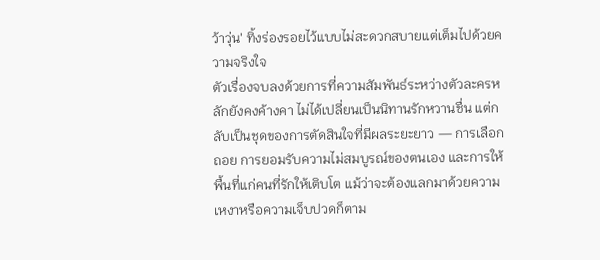ว้าวุ่น' ทิ้งร่องรอยไว้แบบไม่สะดวกสบายแต่เต็มไปด้วยความจริงใจ
ตัวเรื่องจบลงด้วยการที่ความสัมพันธ์ระหว่างตัวละครหลักยังคงค้างคา ไม่ได้เปลี่ยนเป็นนิทานรักหวานชื่น แต่กลับเป็นชุดของการตัดสินใจที่มีผลระยะยาว — การเลือกถอย การยอมรับความไม่สมบูรณ์ของตนเอง และการให้พื้นที่แก่คนที่รักให้เติบโต แม้ว่าจะต้องแลกมาด้วยความเหงาหรือความเจ็บปวดก็ตาม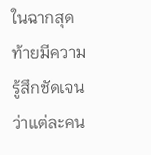ในฉากสุดท้ายมีความรู้สึกชัดเจนว่าแต่ละคน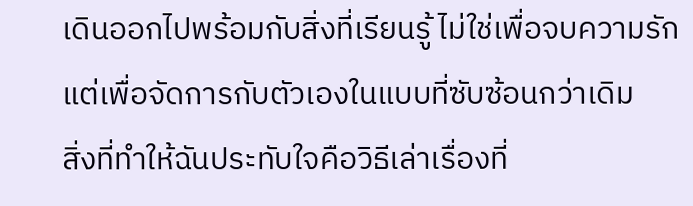เดินออกไปพร้อมกับสิ่งที่เรียนรู้ ไม่ใช่เพื่อจบความรัก แต่เพื่อจัดการกับตัวเองในแบบที่ซับซ้อนกว่าเดิม
สิ่งที่ทำให้ฉันประทับใจคือวิธีเล่าเรื่องที่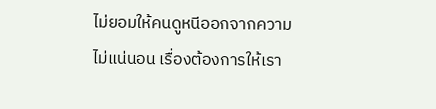ไม่ยอมให้คนดูหนีออกจากความไม่แน่นอน เรื่องต้องการให้เรา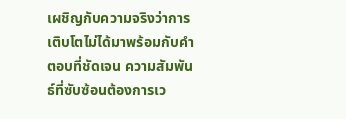เผชิญกับความจริงว่าการเติบโตไม่ได้มาพร้อมกับคำตอบที่ชัดเจน ความสัมพันธ์ที่ซับซ้อนต้องการเว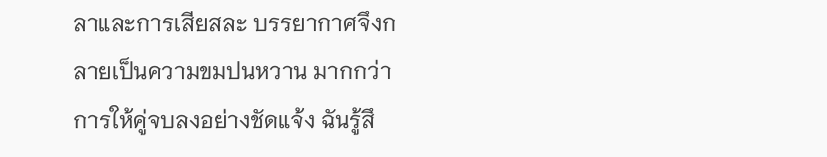ลาและการเสียสละ บรรยากาศจึงกลายเป็นความขมปนหวาน มากกว่าการให้คู่จบลงอย่างชัดแจ้ง ฉันรู้สึ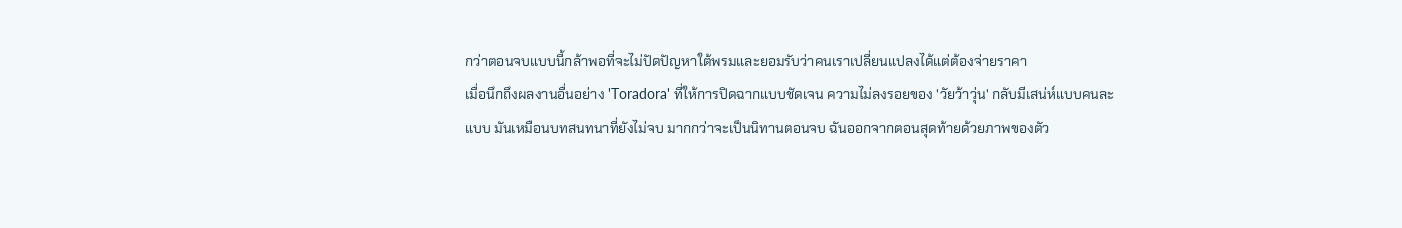กว่าตอนจบแบบนี้กล้าพอที่จะไม่ปัดปัญหาใต้พรมและยอมรับว่าคนเราเปลี่ยนแปลงได้แต่ต้องจ่ายราคา
เมื่อนึกถึงผลงานอื่นอย่าง 'Toradora' ที่ให้การปิดฉากแบบชัดเจน ความไม่ลงรอยของ 'วัยว้าวุ่น' กลับมีเสน่ห์แบบคนละแบบ มันเหมือนบทสนทนาที่ยังไม่จบ มากกว่าจะเป็นนิทานตอนจบ ฉันออกจากตอนสุดท้ายด้วยภาพของตัว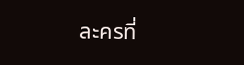ละครที่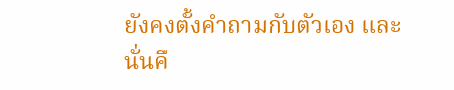ยังคงตั้งคำถามกับตัวเอง และนั่นคื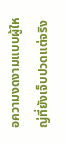อความงดงามแบบผู้ใหญ่ที่ยังเจ็บปวดแต่จริง